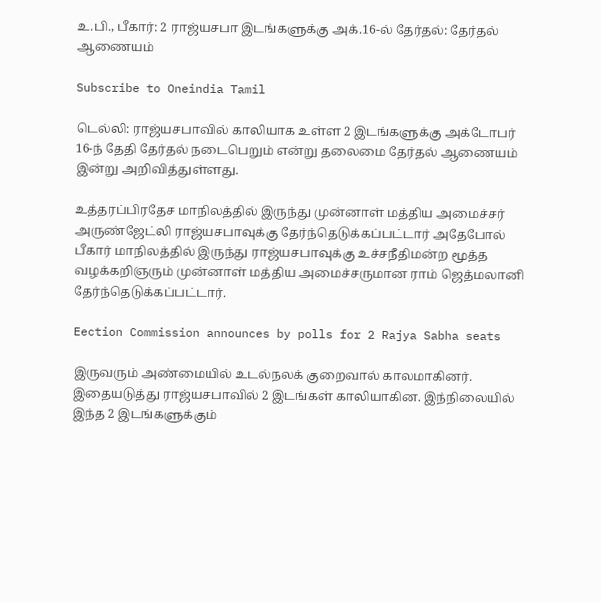உ.பி., பீகார்: 2 ராஜ்யசபா இடங்களுக்கு அக்.16-ல் தேர்தல்: தேர்தல் ஆணையம்

Subscribe to Oneindia Tamil

டெல்லி: ராஜ்யசபாவில் காலியாக உள்ள 2 இடங்களுக்கு அக்டோபர் 16-ந் தேதி தேர்தல் நடைபெறும் என்று தலைமை தேர்தல் ஆணையம் இன்று அறிவித்துள்ளது.

உத்தரப்பிரதேச மாநிலத்தில் இருந்து முன்னாள் மத்திய அமைச்சர் அருண்ஜேட்லி ராஜ்யசபாவுக்கு தேர்ந்தெடுக்கப்பட்டார் அதேபோல் பீகார் மாநிலத்தில் இருந்து ராஜ்யசபாவுக்கு உச்சநீதிமன்ற மூத்த வழக்கறிஞரும் முன்னாள் மத்திய அமைச்சருமான ராம் ஜெத்மலானி தேர்ந்தெடுக்கப்பட்டார்.

Eection Commission announces by polls for 2 Rajya Sabha seats

இருவரும் அண்மையில் உடல்நலக் குறைவால் காலமாகினர். இதையடுத்து ராஜ்யசபாவில் 2 இடங்கள் காலியாகின. இந்நிலையில் இந்த 2 இடங்களுக்கும்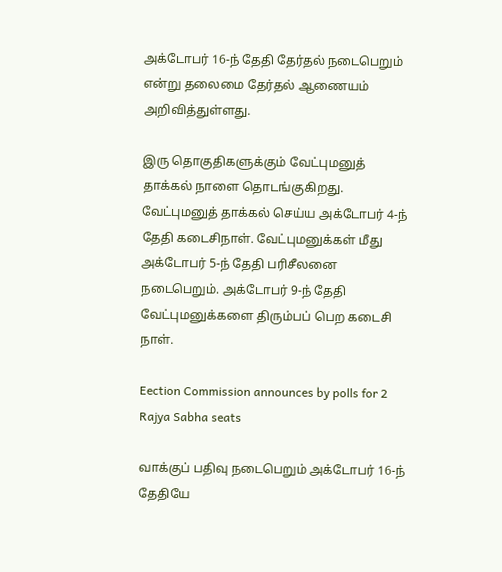அக்டோபர் 16-ந் தேதி தேர்தல் நடைபெறும் என்று தலைமை தேர்தல் ஆணையம் அறிவித்துள்ளது.

இரு தொகுதிகளுக்கும் வேட்புமனுத் தாக்கல் நாளை தொடங்குகிறது. வேட்புமனுத் தாக்கல் செய்ய அக்டோபர் 4-ந் தேதி கடைசிநாள். வேட்புமனுக்கள் மீது அக்டோபர் 5-ந் தேதி பரிசீலனை நடைபெறும். அக்டோபர் 9-ந் தேதி வேட்புமனுக்களை திரும்பப் பெற கடைசி நாள்.

Eection Commission announces by polls for 2 Rajya Sabha seats

வாக்குப் பதிவு நடைபெறும் அக்டோபர் 16-ந் தேதியே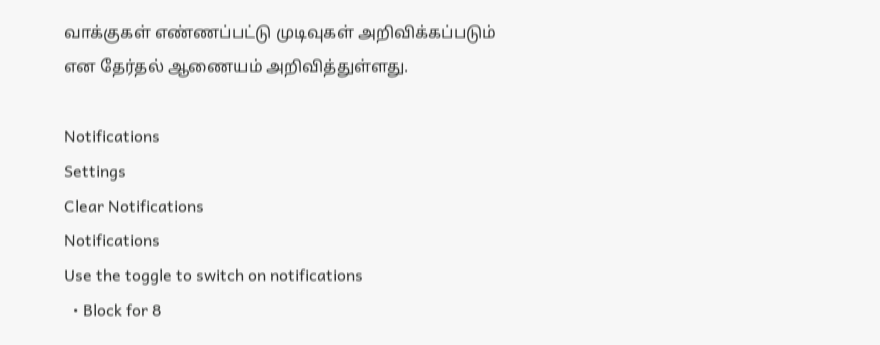வாக்குகள் எண்ணப்பட்டு முடிவுகள் அறிவிக்கப்படும் என தேர்தல் ஆணையம் அறிவித்துள்ளது.

Notifications
Settings
Clear Notifications
Notifications
Use the toggle to switch on notifications
  • Block for 8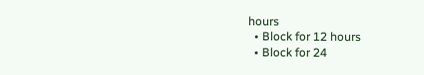hours
  • Block for 12 hours
  • Block for 24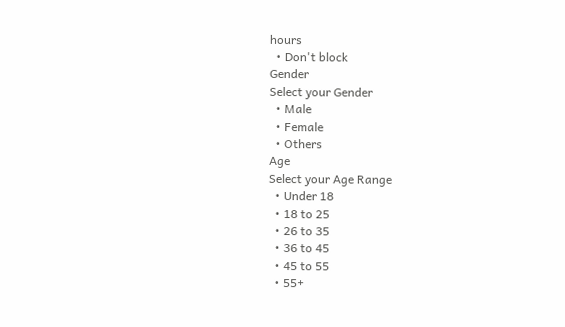hours
  • Don't block
Gender
Select your Gender
  • Male
  • Female
  • Others
Age
Select your Age Range
  • Under 18
  • 18 to 25
  • 26 to 35
  • 36 to 45
  • 45 to 55
  • 55+